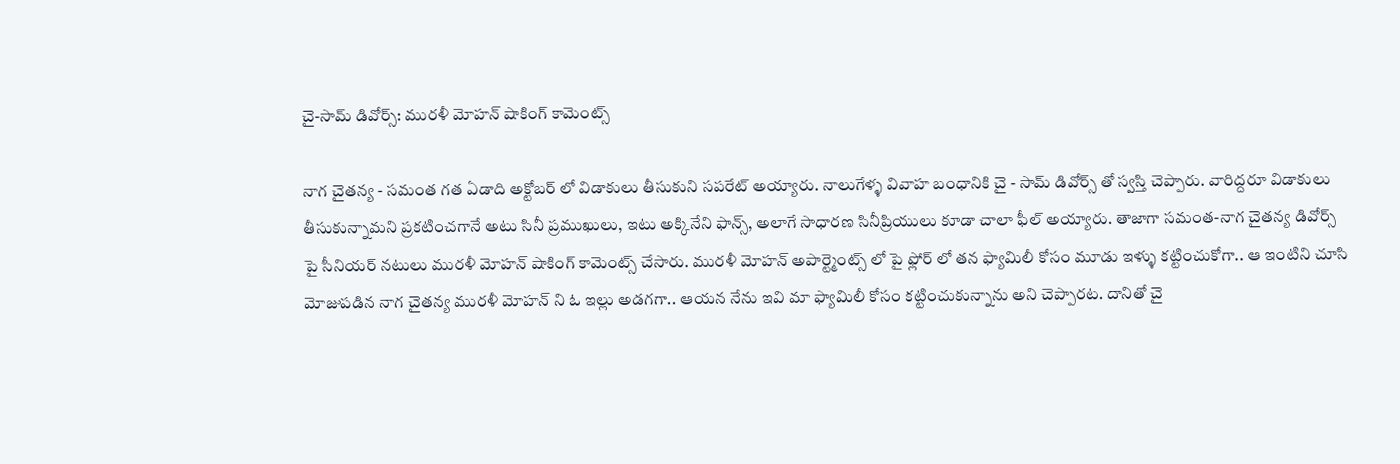చై-సామ్ డివోర్స్: మురళీ మోహన్ షాకింగ్ కామెంట్స్

నాగ చైతన్య - సమంత గత ఏడాది అక్టోబర్ లో విడాకులు తీసుకుని సపరేట్ అయ్యారు. నాలుగేళ్ళ వివాహ బంధానికి చై - సామ్ డివోర్స్ తో స్వస్తి చెప్పారు. వారిద్దరూ విడాకులు తీసుకున్నామని ప్రకటించగానే అటు సినీ ప్రముఖులు, ఇటు అక్కినేని ఫాన్స్, అలాగే సాధారణ సినీప్రియులు కూడా చాలా ఫీల్ అయ్యారు. తాజాగా సమంత-నాగ చైతన్య డివోర్స్ పై సీనియర్ నటులు మురళీ మోహన్ షాకింగ్ కామెంట్స్ చేసారు. మురళీ మోహన్ అపార్ట్మెంట్స్ లో పై ఫ్లోర్ లో తన ఫ్యామిలీ కోసం మూడు ఇళ్ళు కట్టించుకోగా.. ఆ ఇంటిని చూసి మోజుపడిన నాగ చైతన్య మురళీ మోహన్ ని ఓ ఇల్లు అడగగా.. ఆయన నేను ఇవి మా ఫ్యామిలీ కోసం కట్టించుకున్నాను అని చెప్పారట. దానితో చై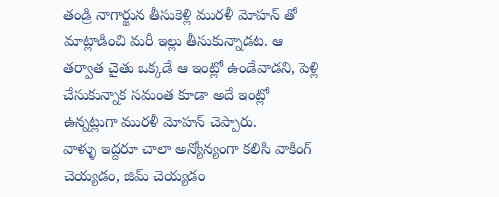తండ్రి నాగార్జున తీసుకెళ్లి మురళీ మోహన్ తో మాట్లాడించి మరీ ఇల్లు తీసుకున్నాడట. ఆ తర్వాత చైతు ఒక్కడే ఆ ఇంట్లో ఉండేవాడని, పెళ్లి చేసుకున్నాక సమంత కూడా అదే ఇంట్లో ఉన్నట్లుగా మురళీ మోహన్ చెప్పారు.
వాళ్ళు ఇద్దరూ చాలా అన్యోన్యంగా కలిసి వాకింగ్ చెయ్యడం, జిమ్ చెయ్యడం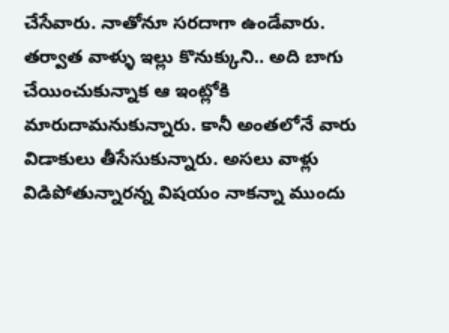చేసేవారు. నాతోనూ సరదాగా ఉండేవారు. తర్వాత వాళ్ళు ఇల్లు కొనుక్కుని.. అది బాగు చేయించుకున్నాక ఆ ఇంట్లోకి మారుదామనుకున్నారు. కానీ అంతలోనే వారు విడాకులు తీసేసుకున్నారు. అసలు వాళ్లు విడిపోతున్నారన్న విషయం నాకన్నా ముందు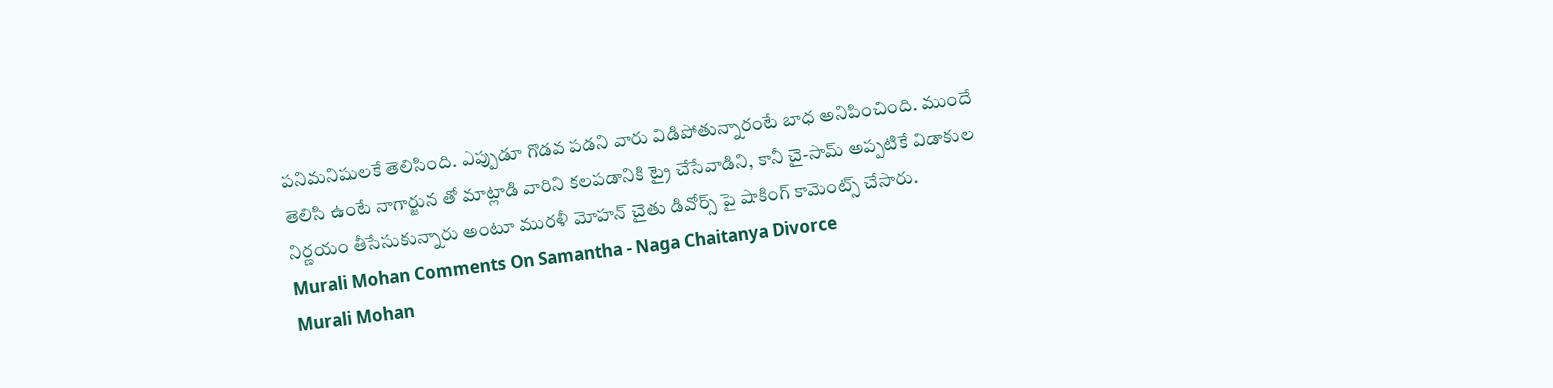పనిమనిషులకే తెలిసింది. ఎప్పుడూ గొడవ పడని వారు విడిపోతున్నారంటే బాధ అనిపించింది. ముందే తెలిసి ఉంటే నాగార్జున తో మాట్లాడి వారిని కలపడానికి ట్రై చేసేవాడిని, కానీ చై-సామ్ అప్పటికే విడాకుల నిర్ణయం తీసేసుకున్నారు అంటూ మురళీ మోహన్ చైతు డివోర్స్ పై షాకింగ్ కామెంట్స్ చేసారు.
Murali Mohan Comments On Samantha - Naga Chaitanya Divorce
Murali Mohan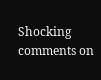Shocking comments on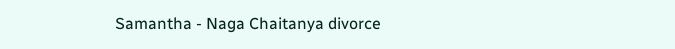Samantha - Naga Chaitanya divorce